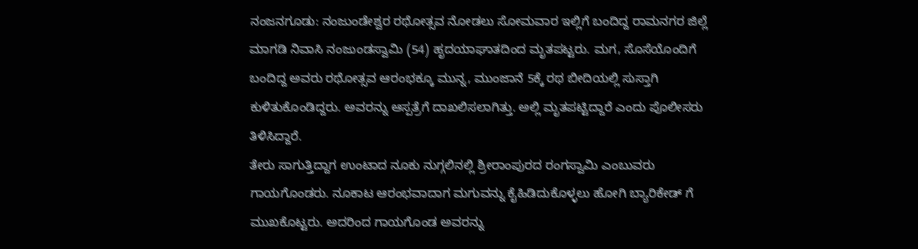ನಂಜನಗೂಡು: ನಂಜುಂಡೇಶ್ವರ ರಥೋತ್ಸವ ನೋಡಲು ಸೋಮವಾರ ಇಲ್ಲಿಗೆ ಬಂದಿದ್ದ ರಾಮನಗರ ಜಿಲ್ಲೆ ಮಾಗಡಿ ನಿವಾಸಿ ನಂಜುಂಡಸ್ವಾಮಿ (54) ಹೃದಯಾಘಾತದಿಂದ ಮೃತಪಟ್ಟರು. ಮಗ, ಸೊಸೆಯೊಂದಿಗೆ ಬಂದಿದ್ದ ಅವರು ರಥೋತ್ಸವ ಆರಂಭಕ್ಕೂ ಮುನ್ನ, ಮುಂಜಾನೆ 5ಕ್ಕೆ ರಥ ಬೀದಿಯಲ್ಲಿ ಸುಸ್ತಾಗಿ ಕುಳಿತುಕೊಂಡಿದ್ದರು. ಅವರನ್ನು ಆಸ್ಪತ್ರೆಗೆ ದಾಖಲಿಸಲಾಗಿತ್ತು. ಅಲ್ಲಿ ಮೃತಪಟ್ಟಿದ್ದಾರೆ ಎಂದು ಪೊಲೀಸರು ತಿಳಿಸಿದ್ದಾರೆ.
ತೇರು ಸಾಗುತ್ತಿದ್ದಾಗ ಉಂಟಾದ ನೂಕು ನುಗ್ಗಲಿನಲ್ಲಿ ಶ್ರೀರಾಂಪುರದ ರಂಗಸ್ವಾಮಿ ಎಂಬುವರು ಗಾಯಗೊಂಡರು. ನೂಕಾಟ ಆರಂಭವಾದಾಗ ಮಗುವನ್ನು ಕೈಹಿಡಿದುಕೊಳ್ಳಲು ಹೋಗಿ ಬ್ಯಾರಿಕೇಡ್ ಗೆ ಮುಖಕೊಟ್ಟರು. ಅದರಿಂದ ಗಾಯಗೊಂಡ ಅವರನ್ನು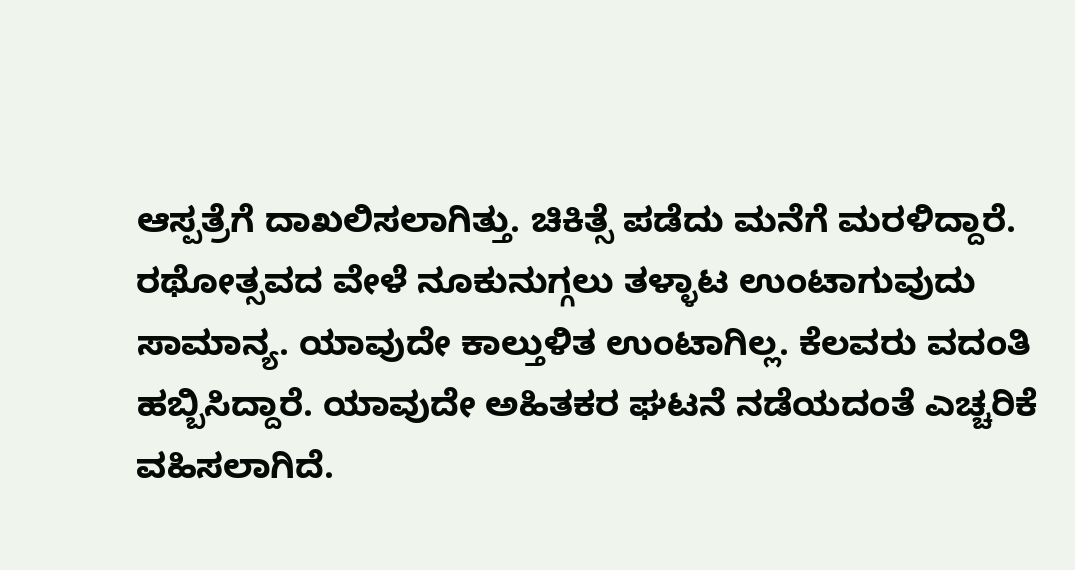ಆಸ್ಪತ್ರೆಗೆ ದಾಖಲಿಸಲಾಗಿತ್ತು. ಚಿಕಿತ್ಸೆ ಪಡೆದು ಮನೆಗೆ ಮರಳಿದ್ದಾರೆ.
ರಥೋತ್ಸವದ ವೇಳೆ ನೂಕುನುಗ್ಗಲು ತಳ್ಳಾಟ ಉಂಟಾಗುವುದು ಸಾಮಾನ್ಯ. ಯಾವುದೇ ಕಾಲ್ತುಳಿತ ಉಂಟಾಗಿಲ್ಲ. ಕೆಲವರು ವದಂತಿ ಹಬ್ಬಿಸಿದ್ದಾರೆ. ಯಾವುದೇ ಅಹಿತಕರ ಘಟನೆ ನಡೆಯದಂತೆ ಎಚ್ಚರಿಕೆ ವಹಿಸಲಾಗಿದೆ.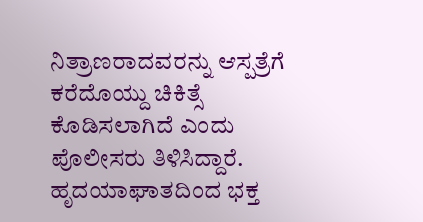ನಿತ್ರಾಣರಾದವರನ್ನು ಆಸ್ಪತ್ರೆಗೆ ಕರೆದೊಯ್ದು ಚಿಕಿತ್ಸೆ ಕೊಡಿಸಲಾಗಿದೆ ಎಂದು ಪೊಲೀಸರು ತಿಳಿಸಿದ್ದಾರೆ.
ಹೃದಯಾಘಾತದಿಂದ ಭಕ್ತ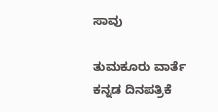ಸಾವು

ತುಮಕೂರು ವಾರ್ತೆ ಕನ್ನಡ ದಿನಪತ್ರಿಕೆ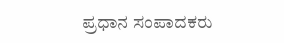ಪ್ರಧಾನ ಸಂಪಾದಕರು